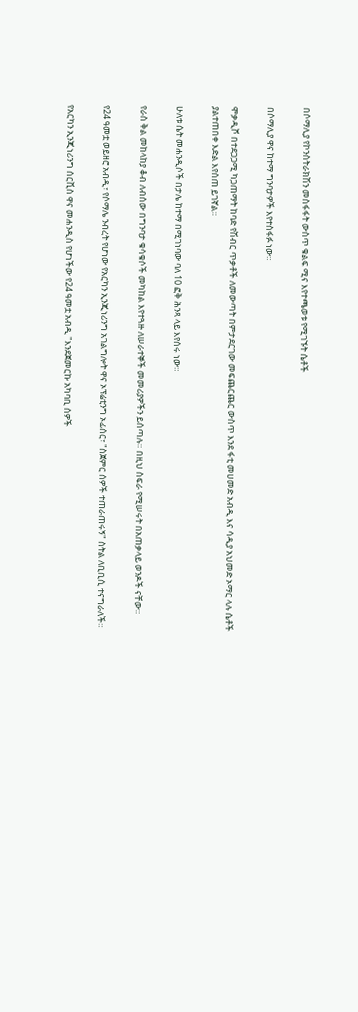በሶማሊያ የኮንስትራክሽን መስፋፋት ውስጥ ቁልፍ ሚና እየተጫወቱ የሚገኙት ሴቶች

በሶማሊያ ዋና ከተማ ግንባታዎች እየተስፋፉ ነው።

ሞቃዲሾ በተደጋጋሚ ካጋጠማት ከባድ የሽብር ጥቃቶች ለመውጣት በምታደርገው መፍጨርጨር ውስጥ እንደ ፋቲ መሀመድ አብዲ እና ሳዲያ አህመድ ኦማር ላሉ ሴቶች ያልተጠበቀ እድል እየሰጠ ይገኛል።

ሁለቱ ሴት መሐንዲሶች በታሌ ከተማ በሚገነባው ባለ 10 ፎቅ ሕንጻ ላይ እየሰሩ ነው።

የራስ ቅል መከላከያ ቆብ ለብሰው በግንባታ ቁሳቁሶች መካከል እየተጓዙ ለሠራተኞች መመሪያዎችን ይሰጣሉ። በዚህ ስፍራ የሚሠሩት በአጠቃላይ ወንዶች ናቸው።

የ24 ዓመቷ ወይዘሮ አብዲ፣ የሶማሌ ንብረት የሆነው የአርካን ኢንጂነሪንግ አገልግሎት ዋና ኦፕሬቲንግ ኦፊሰር፣ "ስጀምር ሰዎች ተጠራጠሩኝ" ስትል ለቢቢሲ ተናግራለች።

የአርካን ኢንጂነሪንግ ሰርቪስ ዋና መሐንዲስ የሆነችው የ24 ዓመቷ አብዲ "እንደጀመርኩ አካባቢ ሰዎች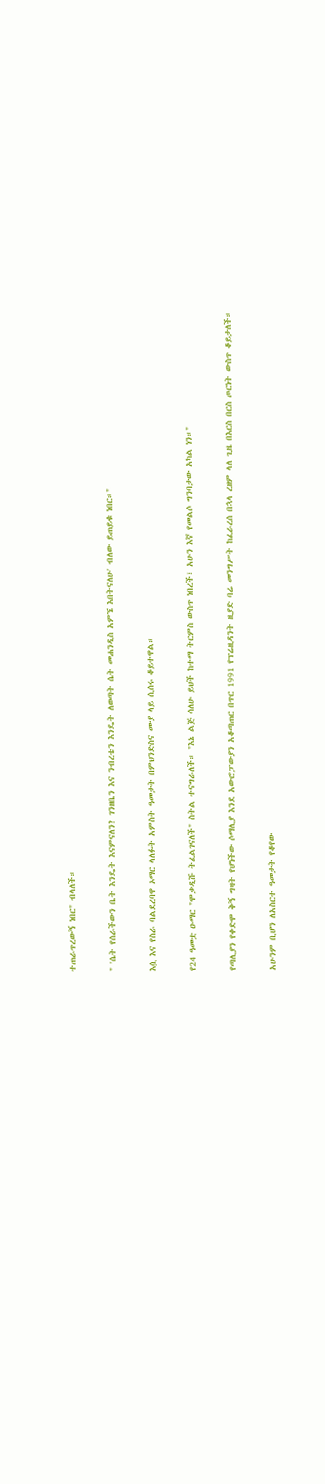ተጠራጥረውኝ ነበር" ብላለች።

" 'ሴት የሰራችውን ቤት እንዴት እናምናለን? ገንዘቤን እና ንብረቴን እንዴት ለወጣት ሴት መሐንዲስ አምኜ እበትናለሁ' ብለው ይጠይቁ ነበር።"

እሷ እና የስራ ባልደረባዋ ኦማር ላለፉት አምስት ዓመታት በምህንድስና ሙያ ላይ ሲሰሩ ቆይተዋል።

የ24 ዓመቷ ዑማር "ሞቃዲሹ ትፈልገናለች" ስትል ተናግራለች። "እኔ ልጅ ሳለሁ ይህች ከተማ ትርምስ ውስጥ ነበረች፣ አሁን እኛ የመልሶ ግንባታው አካል ነን።"

የጣሊያን የቀድሞ ቅኝ ግዛት የሆነችው ሶማሊያ እንደ አውሮፓውያን አቆጣጠር በጥር 1991 የፕሬዚዳንት ዚያድ ባሬ መንግሥት ከፈራረሰ በኋላ ረዘም ላለ ጊዜ በእርስ በርስ ጦርነት ውስጥ ቆይታለች።

አሁንም ቢሆን ለአስርተ ዓመታት የቆየው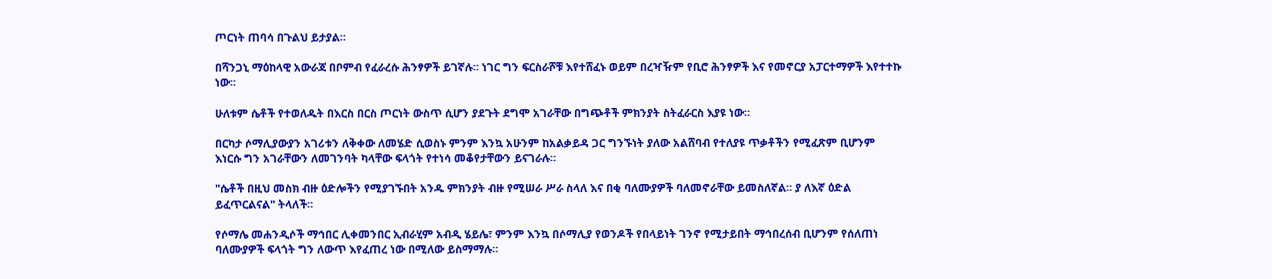ጦርነት ጠባሳ በጉልህ ይታያል።

በሻንጋኒ ማዕከላዊ አውራጃ በቦምብ የፈራረሱ ሕንፃዎች ይገኛሉ። ነገር ግን ፍርስራሾቹ እየተሸፈኑ ወይም በረዣዥም የቢሮ ሕንፃዎች እና የመኖርያ አፓርተማዎች እየተተኩ ነው።

ሁለቱም ሴቶች የተወለዱት በእርስ በርስ ጦርነት ውስጥ ሲሆን ያደጉት ደግሞ አገራቸው በግጭቶች ምክንያት ስትፈራርስ እያዩ ነው።

በርካታ ሶማሊያውያን አገሪቱን ለቅቀው ለመሄድ ሲወስኑ ምንም እንኳ አሁንም ከአልቃይዳ ጋር ግንኙነት ያለው አልሸባብ የተለያዩ ጥቃቶችን የሚፈጽም ቢሆንም እነርሱ ግን አገራቸውን ለመገንባት ካላቸው ፍላጎት የተነሳ መቆየታቸውን ይናገራሉ።

"ሴቶች በዚህ መስክ ብዙ ዕድሎችን የሚያገኙበት አንዱ ምክንያት ብዙ የሚሠራ ሥራ ስላለ እና በቂ ባለሙያዎች ባለመኖራቸው ይመስለኛል። ያ ለእኛ ዕድል ይፈጥርልናል" ትላለች።

የሶማሌ መሐንዲሶች ማኅበር ሊቀመንበር ኢብራሂም አብዲ ሄይሌ፣ ምንም እንኳ በሶማሊያ የወንዶች የበላይነት ገንኖ የሚታይበት ማኅበረሰብ ቢሆንም የሰለጠነ ባለሙያዎች ፍላጎት ግን ለውጥ እየፈጠረ ነው በሚለው ይስማማሉ።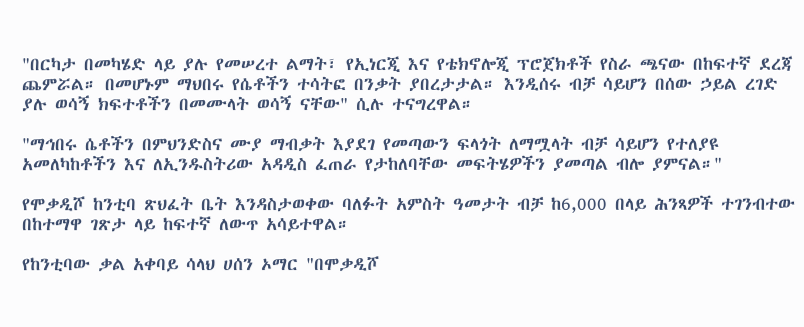"በርካታ በመካሄድ ላይ ያሉ የመሠረተ ልማት፣ የኢነርጂ እና የቴክኖሎጂ ፕሮጀክቶች የስራ ጫናው በከፍተኛ ደረጃ ጨምሯል። በመሆኑም ማህበሩ የሴቶችን ተሳትፎ በንቃት ያበረታታል። እንዲሰሩ ብቻ ሳይሆን በሰው ኃይል ረገድ ያሉ ወሳኝ ክፍተቶችን በመሙላት ወሳኝ ናቸው" ሲሉ ተናግረዋል።

"ማኅበሩ ሴቶችን በምህንድስና ሙያ ማብቃት እያደገ የመጣውን ፍላጎት ለማሟላት ብቻ ሳይሆን የተለያዩ አመለካከቶችን እና ለኢንዱስትሪው አዳዲስ ፈጠራ የታከለባቸው መፍትሄዎችን ያመጣል ብሎ ያምናል።"

የሞቃዲሾ ከንቲባ ጽህፈት ቤት እንዳስታወቀው ባለፉት አምስት ዓመታት ብቻ ከ6,000 በላይ ሕንጻዎች ተገንብተው በከተማዋ ገጽታ ላይ ከፍተኛ ለውጥ አሳይተዋል።

የከንቲባው ቃል አቀባይ ሳላህ ሀሰን ኦማር "በሞቃዲሾ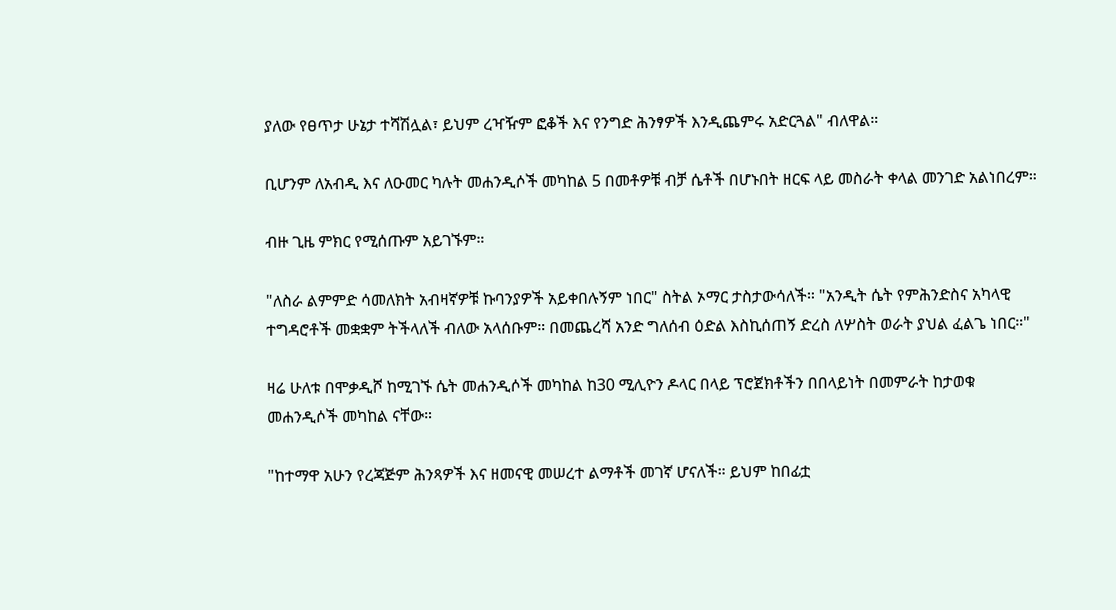ያለው የፀጥታ ሁኔታ ተሻሽሏል፣ ይህም ረዣዥም ፎቆች እና የንግድ ሕንፃዎች እንዲጨምሩ አድርጓል" ብለዋል።

ቢሆንም ለአብዲ እና ለዑመር ካሉት መሐንዲሶች መካከል 5 በመቶዎቹ ብቻ ሴቶች በሆኑበት ዘርፍ ላይ መስራት ቀላል መንገድ አልነበረም።

ብዙ ጊዜ ምክር የሚሰጡም አይገኙም።

"ለስራ ልምምድ ሳመለክት አብዛኛዎቹ ኩባንያዎች አይቀበሉኝም ነበር" ስትል ኦማር ታስታውሳለች። "አንዲት ሴት የምሕንድስና አካላዊ ተግዳሮቶች መቋቋም ትችላለች ብለው አላሰቡም። በመጨረሻ አንድ ግለሰብ ዕድል እስኪሰጠኝ ድረስ ለሦስት ወራት ያህል ፈልጌ ነበር።"

ዛሬ ሁለቱ በሞቃዲሾ ከሚገኙ ሴት መሐንዲሶች መካከል ከ30 ሚሊዮን ዶላር በላይ ፕሮጀክቶችን በበላይነት በመምራት ከታወቁ መሐንዲሶች መካከል ናቸው።

"ከተማዋ አሁን የረጃጅም ሕንጻዎች እና ዘመናዊ መሠረተ ልማቶች መገኛ ሆናለች። ይህም ከበፊቷ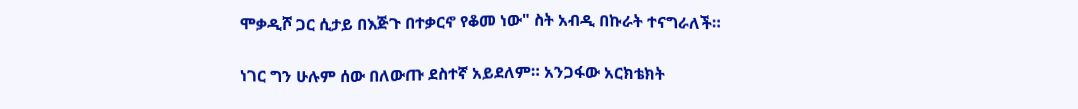ሞቃዲሾ ጋር ሲታይ በእጅጉ በተቃርኖ የቆመ ነው" ስት አብዲ በኩራት ተናግራለች።

ነገር ግን ሁሉም ሰው በለውጡ ደስተኛ አይደለም። አንጋፋው አርክቴክት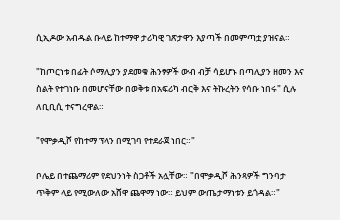ሲኢዶው አብዱል ቡላይ ከተማዋ ታሪካዊ ገጽታዋን እያጣች በመምጣቷ ያዝናል።

"ከጦርነቱ በፊት ሶማሊያን ያደመቁ ሕንፃዎች ውብ ብቻ ሳይሆኑ በጣሊያን ዘመን እና ስልት የተገነቡ በመሆናቸው በወቅቱ በአፍሪካ ብርቅ እና ትኩረትን የሳቡ ነበሩ" ሲሉ ለቢቢሲ ተናግረዋል።

"የሞቃዲሾ የከተማ ፕላን በሚገባ የተደራጀ ነበር።"

ቦሌይ በተጨማሪም የደህንነት ስጋቶች አሏቸው። "በሞቃዲሾ ሕንጻዎች ግንባታ ጥቅም ላይ የሚውለው አሸዋ ጨዋማ ነው። ይህም ውጤታማነቱን ይጎዳል።"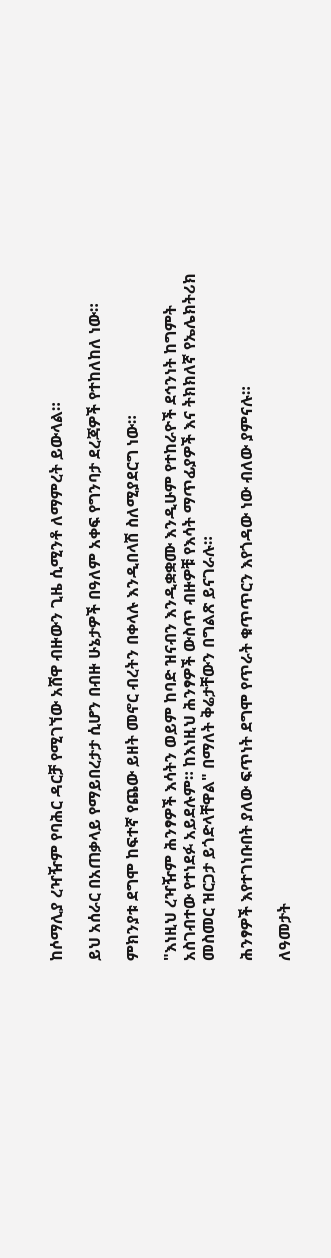ከሶማሊያ ረዣዥም የባሕር ዳርቻ የሚገኘው አሸዋ ብዙውን ጊዜ ሲሚንቶ ለማምረት ይውላል።

ይህ አሰራር በአጠቃላይ የማይበረታታ ሲሆን በብዙ ሁኔታዎች በዓለም አቀፍ የግንባታ ደረጃዎች የተከለከለ ነው።

ምክንያቱ ደግሞ ከፍተኛ የጨው ይዘት መኖር ብረትን በቀላሉ እንዲበላሽ ስለሚያደርግ ነው።

"እነዚህ ረዣዥም ሕንፃዎች እሳትን ወይም ከባድ ዝናብን እንዲቋቋሙ እንዲሁም የተከራዮች ደኅንነት ከግምት አስገብተው የተነደፉ አይደሉም። ከእነዚህ ሕንፃዎች ውስጥ ብዙዎቹ የእሳት ማጥፊያዎች እና ትክክለኛ የኤሌክትሪክ መስመር ዝርጋታ ይጎድላቸዋል" በማለት ቅሬታቸውን በግልጽ ይናገራሉ።

ሕንፃዎች እየተገነቡበት ያለው ፍጥነት ደግሞ የጥራት ቁጥጥርን እየጎዳው ነው ብለው ያምናሉ።

ለዓመታት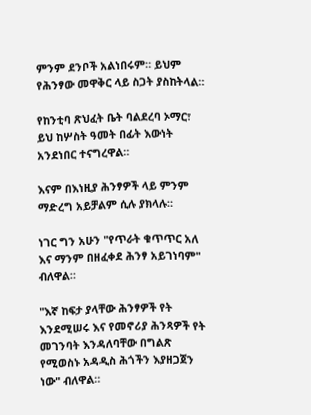ምንም ደንቦች አልነበሩም። ይህም የሕንፃው መዋቅር ላይ ስጋት ያስከትላል።

የከንቲባ ጽህፈት ቤት ባልደረባ ኦማር፣ ይህ ከሦስት ዓመት በፊት እውነት አንደነበር ተናግረዋል።

እናም በእነዚያ ሕንፃዎች ላይ ምንም ማድረግ አይቻልም ሲሉ ያክላሉ።

ነገር ግን አሁን "የጥራት ቁጥጥር አለ እና ማንም በዘፈቀደ ሕንፃ አይገነባም" ብለዋል።

"እኛ ከፍታ ያላቸው ሕንፃዎች የት እንደሚሠሩ እና የመኖሪያ ሕንጻዎች የት መገንባት እንዳለባቸው በግልጽ የሚወስኑ አዳዲስ ሕጎችን እያዘጋጀን ነው" ብለዋል።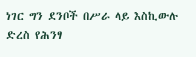ነገር ግን ደንቦች በሥራ ላይ እስኪውሉ ድረስ የሕንፃ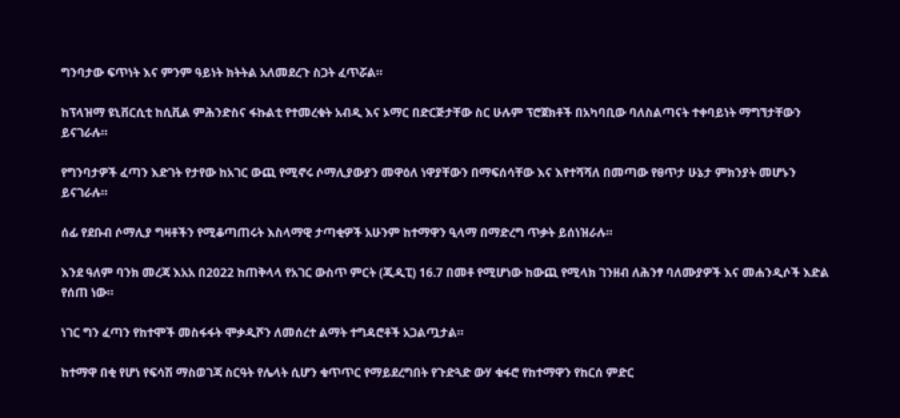ግንባታው ፍጥነት እና ምንም ዓይነት ክትትል አለመደረጉ ስጋት ፈጥሯል።

ከፕላዝማ ዩኒቨርሲቲ ከሲቪል ምሕንድስና ፋኩልቲ የተመረቁት አብዲ እና ኦማር በድርጅታቸው ስር ሁሉም ፕሮጀክቶች በአካባቢው ባለስልጣናት ተቀባይነት ማግኘታቸውን ይናገራሉ።

የግንባታዎች ፈጣን እድገት የታየው ከአገር ውጪ የሚኖሩ ሶማሊያውያን መዋዕለ ነዋያቸውን በማፍሰሳቸው እና እየተሻሻለ በመጣው የፀጥታ ሁኔታ ምክንያት መሆኑን ይናገራሉ።

ሰፊ የደቡብ ሶማሊያ ግዛቶችን የሚቆጣጠሩት እስላማዊ ታጣቂዎች አሁንም ከተማዋን ዒላማ በማድረግ ጥቃት ይሰነዝራሉ።

እንደ ዓለም ባንክ መረጃ እአአ በ2022 ከጠቅላላ የአገር ውስጥ ምርት (ጂዲፒ) 16.7 በመቶ የሚሆነው ከውጪ የሚላክ ገንዘብ ለሕንፃ ባለሙያዎች እና መሐንዲሶች እድል የሰጠ ነው።

ነገር ግን ፈጣን የከተሞች መስፋፋት ሞቃዲሾን ለመሰረተ ልማት ተግዳሮቶች አጋልጧታል።

ከተማዋ በቂ የሆነ የፍሳሽ ማስወገጃ ስርዓት የሌላት ሲሆን ቁጥጥር የማይደረግበት የጉድጓድ ውሃ ቁፋሮ የከተማዋን የከርሰ ምድር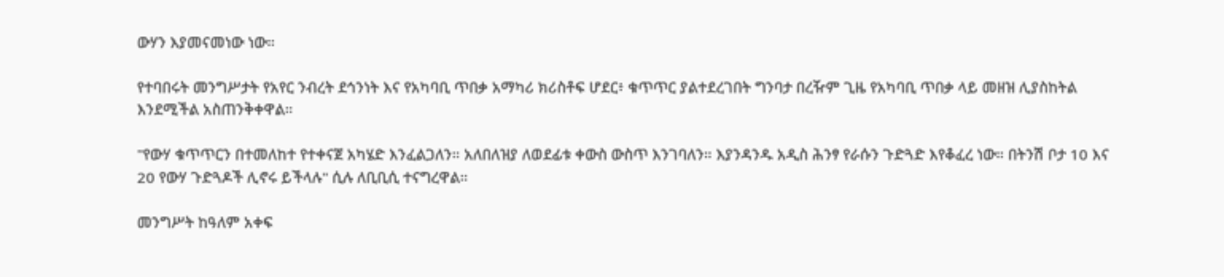ውሃን እያመናመነው ነው።

የተባበሩት መንግሥታት የአየር ንብረት ደኅንነት እና የአካባቢ ጥበቃ አማካሪ ክሪስቶፍ ሆደር፥ ቁጥጥር ያልተደረገበት ግንባታ በረዥም ጊዜ የአካባቢ ጥበቃ ላይ መዘዝ ሊያስከትል እንደሚችል አስጠንቅቀዋል።

"የውሃ ቁጥጥርን በተመለከተ የተቀናጀ አካሄድ እንፈልጋለን። አለበለዝያ ለወደፊቱ ቀውስ ውስጥ እንገባለን። እያንዳንዱ አዲስ ሕንፃ የራሱን ጉድጓድ እየቆፈረ ነው። በትንሽ ቦታ 10 እና 20 የውሃ ጉድጓዶች ሊኖሩ ይችላሉ" ሲሉ ለቢቢሲ ተናግረዋል።

መንግሥት ከዓለም አቀፍ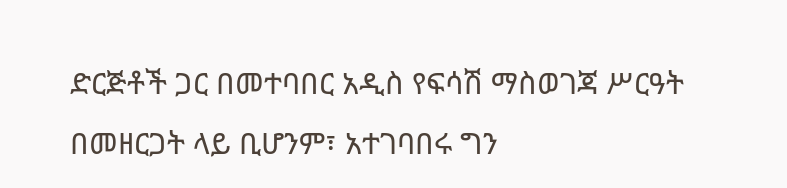ድርጅቶች ጋር በመተባበር አዲስ የፍሳሽ ማስወገጃ ሥርዓት በመዘርጋት ላይ ቢሆንም፣ አተገባበሩ ግን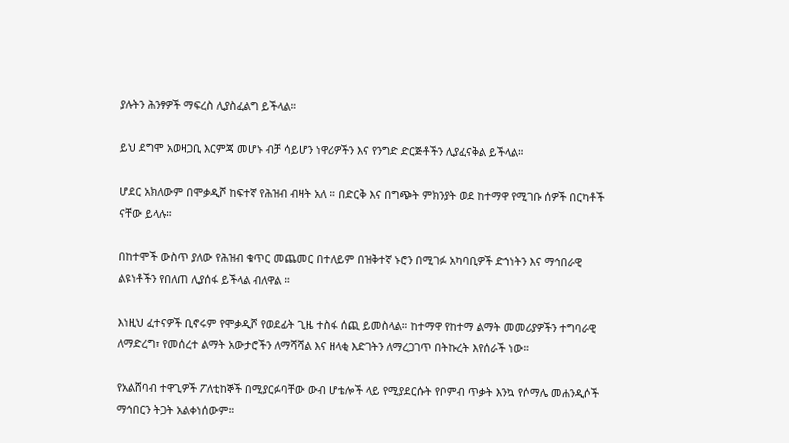ያሉትን ሕንፃዎች ማፍረስ ሊያስፈልግ ይችላል።

ይህ ደግሞ አወዛጋቢ እርምጃ መሆኑ ብቻ ሳይሆን ነዋሪዎችን እና የንግድ ድርጅቶችን ሊያፈናቅል ይችላል።

ሆደር አክለውም በሞቃዲሾ ከፍተኛ የሕዝብ ብዛት አለ ። በድርቅ እና በግጭት ምክንያት ወደ ከተማዋ የሚገቡ ሰዎች በርካቶች ናቸው ይላሉ።

በከተሞች ውስጥ ያለው የሕዝብ ቁጥር መጨመር በተለይም በዝቅተኛ ኑሮን በሚገፉ አካባቢዎች ድኀነትን እና ማኅበራዊ ልዩነቶችን የበለጠ ሊያሰፋ ይችላል ብለዋል ።

እነዚህ ፈተናዎች ቢኖሩም የሞቃዲሾ የወደፊት ጊዜ ተስፋ ሰጪ ይመስላል። ከተማዋ የከተማ ልማት መመሪያዎችን ተግባራዊ ለማድረግ፣ የመሰረተ ልማት አውታሮችን ለማሻሻል እና ዘላቂ እድገትን ለማረጋገጥ በትኩረት እየሰራች ነው።

የአልሸባብ ተዋጊዎች ፖለቲከኞች በሚያርፉባቸው ውብ ሆቴሎች ላይ የሚያደርሱት የቦምብ ጥቃት እንኳ የሶማሌ መሐንዲሶች ማኅበርን ትጋት አልቀነሰውም።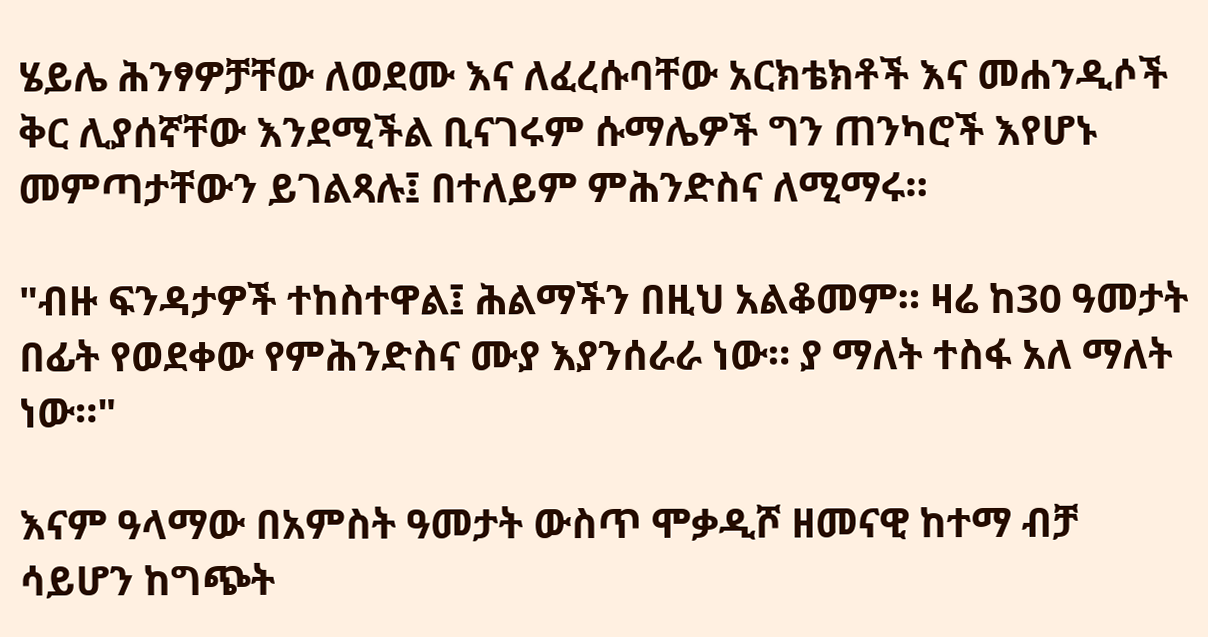ሄይሌ ሕንፃዎቻቸው ለወደሙ እና ለፈረሱባቸው አርክቴክቶች እና መሐንዲሶች ቅር ሊያሰኛቸው እንደሚችል ቢናገሩም ሱማሌዎች ግን ጠንካሮች እየሆኑ መምጣታቸውን ይገልጻሉ፤ በተለይም ምሕንድስና ለሚማሩ።

"ብዙ ፍንዳታዎች ተከስተዋል፤ ሕልማችን በዚህ አልቆመም። ዛሬ ከ30 ዓመታት በፊት የወደቀው የምሕንድስና ሙያ እያንሰራራ ነው። ያ ማለት ተስፋ አለ ማለት ነው።"

እናም ዓላማው በአምስት ዓመታት ውስጥ ሞቃዲሾ ዘመናዊ ከተማ ብቻ ሳይሆን ከግጭት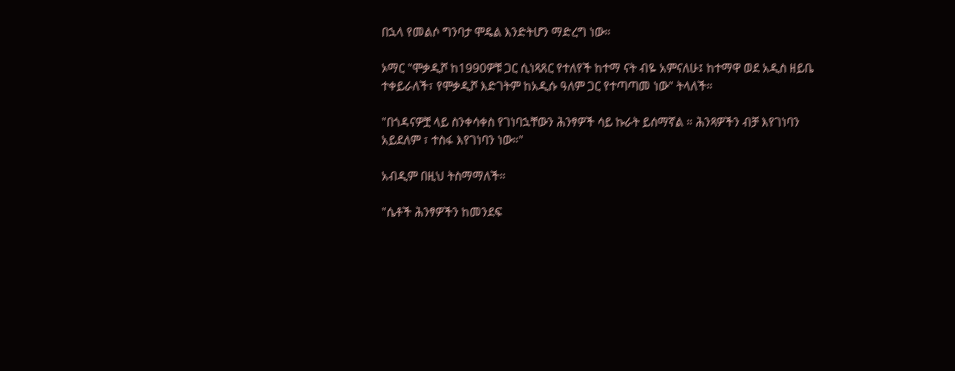በኋላ የመልሶ ግንባታ ሞዴል እንድትሆን ማድረግ ነው።

ኦማር "ሞቃዲሾ ከ1990ዎቹ ጋር ሲነጻጸር የተለየች ከተማ ናት ብዬ አምናለሁ፤ ከተማዋ ወደ አዲስ ዘይቤ ተቀይራለች፣ የሞቃዲሾ እድገትም ከአዲሱ ዓለም ጋር የተጣጣመ ነው" ትላለች።

"በጎዳናዎቿ ላይ ስንቀሳቀስ የገነባኋቸውን ሕንፃዎች ሳይ ኩራት ይሰማኛል ። ሕንጻዎችን ብቻ እየገነባን አይደለም ፣ ተስፋ እየገነባን ነው።"

አብዲም በዚህ ትስማማለች።

"ሴቶች ሕንፃዎችን ከመንደፍ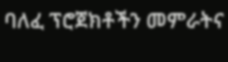ባለፈ ፕሮጀክቶችን መምራትና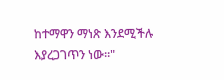ከተማዋን ማነጽ እንደሚችሉ እያረጋገጥን ነው።"